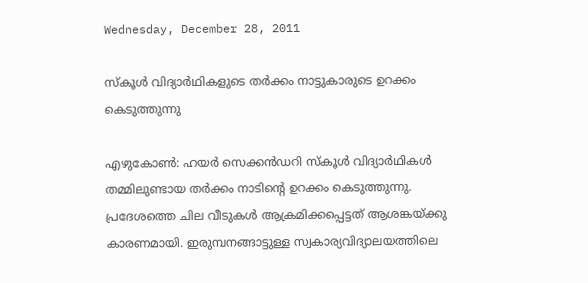Wednesday, December 28, 2011

സ്‌കൂള്‍ വിദ്യാര്‍ഥികളുടെ തര്‍ക്കം നാട്ടുകാരുടെ ഉറക്കം കെടുത്തുന്നു

എഴുകോണ്‍: ഹയര്‍ സെക്കന്‍ഡറി സ്‌കൂള്‍ വിദ്യാര്‍ഥികള്‍ തമ്മിലുണ്ടായ തര്‍ക്കം നാടിന്റെ ഉറക്കം കെടുത്തുന്നു. പ്രദേശത്തെ ചില വീടുകള്‍ ആക്രമിക്കപ്പെട്ടത് ആശങ്കയ്ക്കു കാരണമായി. ഇരുമ്പനങ്ങാട്ടുള്ള സ്വകാര്യവിദ്യാലയത്തിലെ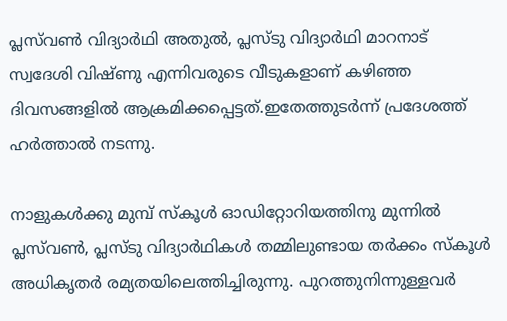പ്ലസ്‌വണ്‍ വിദ്യാര്‍ഥി അതുല്‍, പ്ലസ്ടു വിദ്യാര്‍ഥി മാറനാട് സ്വദേശി വിഷ്ണു എന്നിവരുടെ വീടുകളാണ് കഴിഞ്ഞ ദിവസങ്ങളില്‍ ആക്രമിക്കപ്പെട്ടത്.ഇതേത്തുടര്‍ന്ന് പ്രദേശത്ത് ഹര്‍ത്താല്‍ നടന്നു.

നാളുകള്‍ക്കു മുമ്പ് സ്‌കൂള്‍ ഓഡിറ്റോറിയത്തിനു മുന്നില്‍ പ്ലസ്‌വണ്‍, പ്ലസ്ടു വിദ്യാര്‍ഥികള്‍ തമ്മിലുണ്ടായ തര്‍ക്കം സ്‌കൂള്‍ അധികൃതര്‍ രമ്യതയിലെത്തിച്ചിരുന്നു. പുറത്തുനിന്നുള്ളവര്‍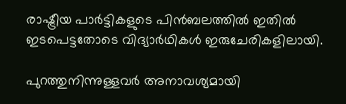രാഷ്ട്രീയ പാര്‍ട്ടികളുടെ പിന്‍ബലത്തില്‍ ഇതില്‍ ഇടപെട്ടതോടെ വിദ്യാര്‍ഥികള്‍ ഇരുചേരികളിലായി.

പുറത്തുനിന്നുള്ളവര്‍ അനാവശ്യമായി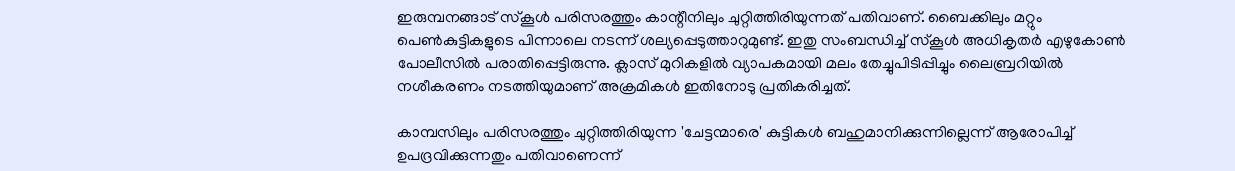ഇരുമ്പനങ്ങാട് സ്‌കൂള്‍ പരിസരത്തും കാന്റീനിലും ചുറ്റിത്തിരിയുന്നത് പതിവാണ്. ബൈക്കിലും മറ്റും പെണ്‍കുട്ടികളുടെ പിന്നാലെ നടന്ന് ശല്യപ്പെടുത്താറുമുണ്ട്. ഇതു സംബന്ധിച്ച് സ്‌കൂള്‍ അധികൃതര്‍ എഴുകോണ്‍ പോലീസില്‍ പരാതിപ്പെട്ടിരുന്നു. ക്ലാസ് മുറികളില്‍ വ്യാപകമായി മലം തേച്ചുപിടിപ്പിച്ചും ലൈബ്രറിയില്‍ നശീകരണം നടത്തിയുമാണ് അക്രമികള്‍ ഇതിനോടു പ്രതികരിച്ചത്.

കാമ്പസിലും പരിസരത്തും ചുറ്റിത്തിരിയുന്ന 'ചേട്ടന്മാരെ' കുട്ടികള്‍ ബഹുമാനിക്കുന്നില്ലെന്ന് ആരോപിച്ച് ഉപദ്രവിക്കുന്നതും പതിവാണെന്ന്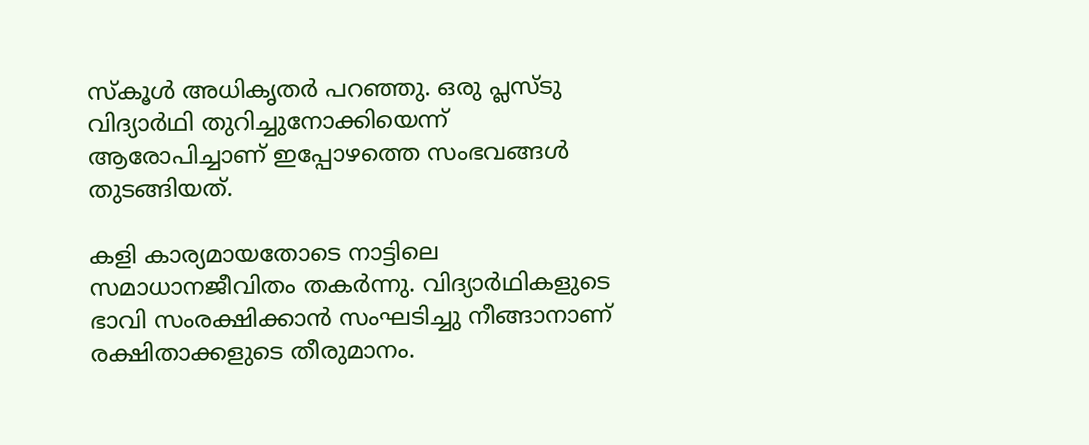സ്‌കൂള്‍ അധികൃതര്‍ പറഞ്ഞു. ഒരു പ്ലസ്ടു വിദ്യാര്‍ഥി തുറിച്ചുനോക്കിയെന്ന് ആരോപിച്ചാണ് ഇപ്പോഴത്തെ സംഭവങ്ങള്‍ തുടങ്ങിയത്.

കളി കാര്യമായതോടെ നാട്ടിലെ സമാധാനജീവിതം തകര്‍ന്നു. വിദ്യാര്‍ഥികളുടെ ഭാവി സംരക്ഷിക്കാന്‍ സംഘടിച്ചു നീങ്ങാനാണ് രക്ഷിതാക്കളുടെ തീരുമാനം.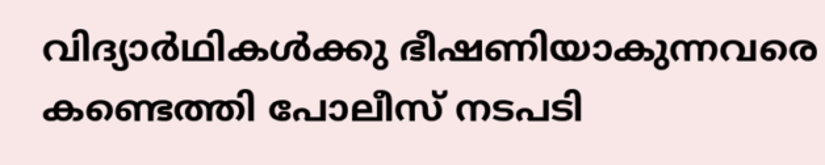വിദ്യാര്‍ഥികള്‍ക്കു ഭീഷണിയാകുന്നവരെ കണ്ടെത്തി പോലീസ് നടപടി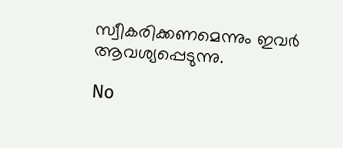സ്വീകരിക്കണമെന്നും ഇവര്‍ ആവശ്യപ്പെടുന്നു.

No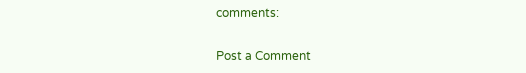comments:

Post a Comment